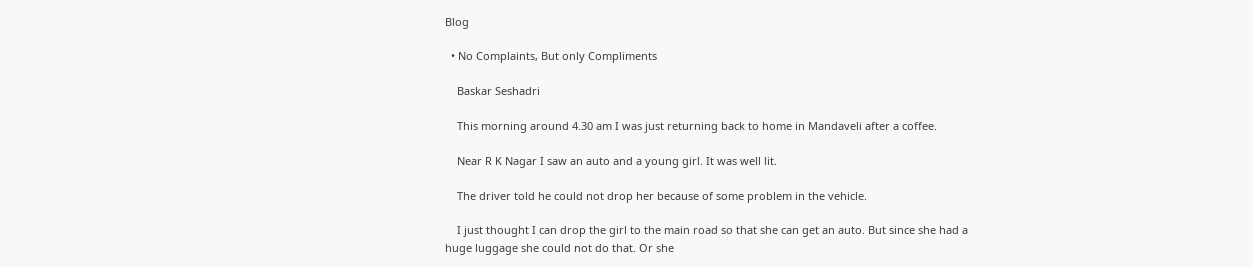Blog

  • No Complaints, But only Compliments

    Baskar Seshadri

    This morning around 4.30 am I was just returning back to home in Mandaveli after a coffee.

    Near R K Nagar I saw an auto and a young girl. It was well lit.

    The driver told he could not drop her because of some problem in the vehicle.

    I just thought I can drop the girl to the main road so that she can get an auto. But since she had a huge luggage she could not do that. Or she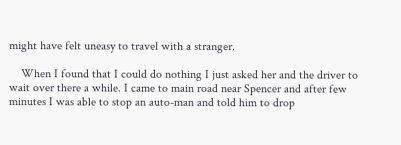might have felt uneasy to travel with a stranger.

    When I found that I could do nothing I just asked her and the driver to wait over there a while. I came to main road near Spencer and after few minutes I was able to stop an auto-man and told him to drop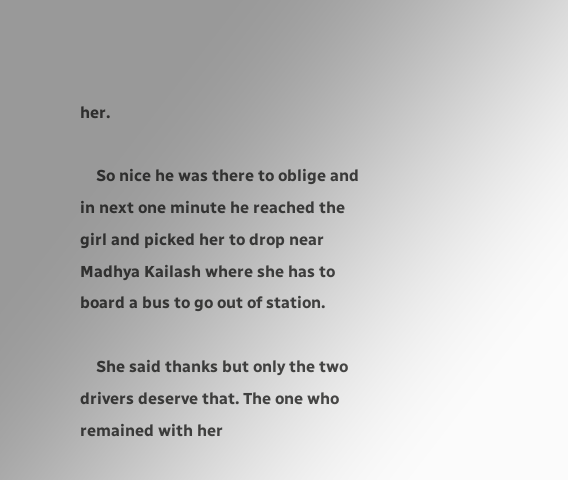her.

    So nice he was there to oblige and in next one minute he reached the girl and picked her to drop near Madhya Kailash where she has to board a bus to go out of station.

    She said thanks but only the two drivers deserve that. The one who remained with her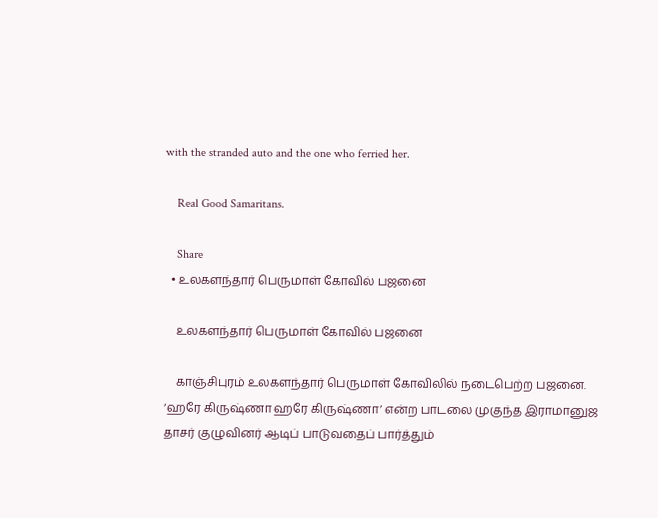with the stranded auto and the one who ferried her.

    Real Good Samaritans.

    Share
  • உலகளந்தார் பெருமாள் கோவில் பஜனை

    உலகளந்தார் பெருமாள் கோவில் பஜனை

    காஞ்சிபுரம் உலகளந்தார் பெருமாள் கோவிலில் நடைபெற்ற பஜனை. ‘ஹரே கிருஷ்ணா ஹரே கிருஷ்ணா’ என்ற பாடலை முகுந்த இராமானுஜ தாசர் குழுவினர் ஆடிப் பாடுவதைப் பார்த்தும்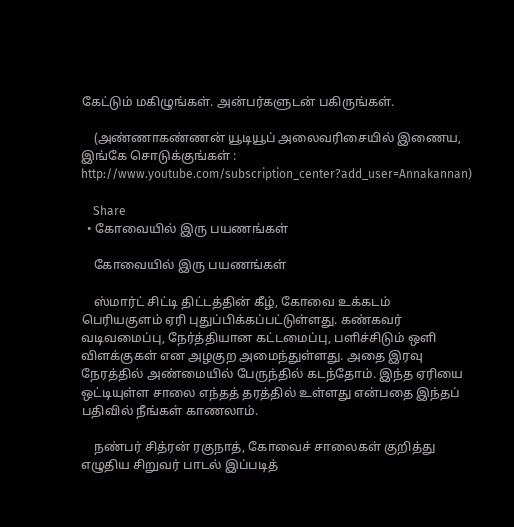கேட்டும் மகிழுங்கள். அன்பர்களுடன் பகிருங்கள்.

    (அண்ணாகண்ணன் யூடியூப் அலைவரிசையில் இணைய, இங்கே சொடுக்குங்கள் : http://www.youtube.com/subscription_center?add_user=Annakannan)

    Share
  • கோவையில் இரு பயணங்கள்

    கோவையில் இரு பயணங்கள்

    ஸ்மார்ட் சிட்டி திட்டத்தின் கீழ், கோவை உக்கடம் பெரியகுளம் ஏரி புதுப்பிக்கப்பட்டுள்ளது. கண்கவர் வடிவமைப்பு, நேர்த்தியான கட்டமைப்பு, பளிச்சிடும் ஒளி விளக்குகள் என அழகுற அமைந்துள்ளது. அதை இரவு நேரத்தில் அண்மையில் பேருந்தில் கடந்தோம். இந்த ஏரியை ஒட்டியுள்ள சாலை எந்தத் தரத்தில் உள்ளது என்பதை இந்தப் பதிவில் நீங்கள் காணலாம்.

    நண்பர் சித்ரன் ரகுநாத், கோவைச் சாலைகள் குறித்து எழுதிய சிறுவர் பாடல் இப்படித்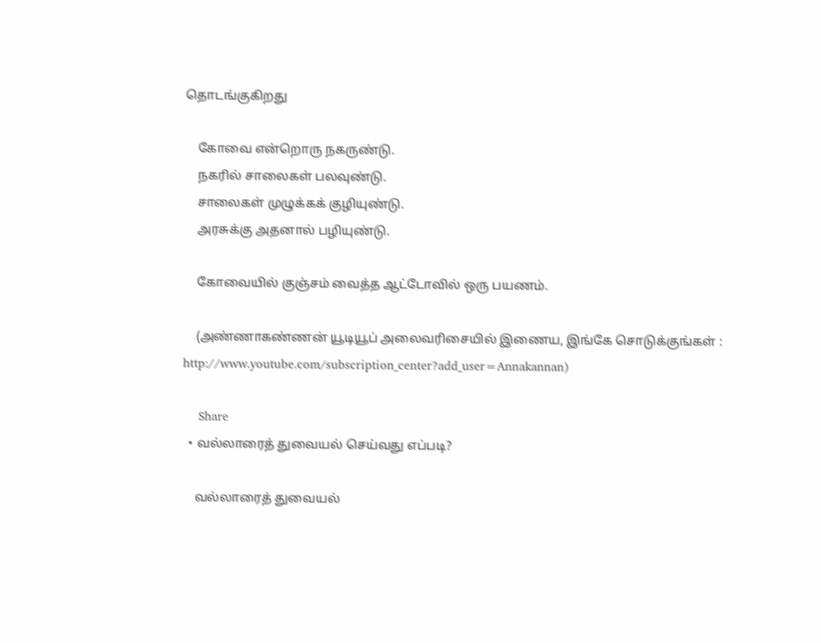தொடங்குகிறது

    கோவை என்றொரு நகருண்டு.
    நகரில் சாலைகள் பலவுண்டு.
    சாலைகள் முழுக்கக் குழியுண்டு.
    அரசுக்கு அதனால் பழியுண்டு.

    கோவையில் குஞ்சம் வைத்த ஆட்டோவில் ஒரு பயணம்.

    (அண்ணாகண்ணன் யூடியூப் அலைவரிசையில் இணைய, இங்கே சொடுக்குங்கள் : http://www.youtube.com/subscription_center?add_user=Annakannan)

    Share
  • வல்லாரைத் துவையல் செய்வது எப்படி?

    வல்லாரைத் துவையல்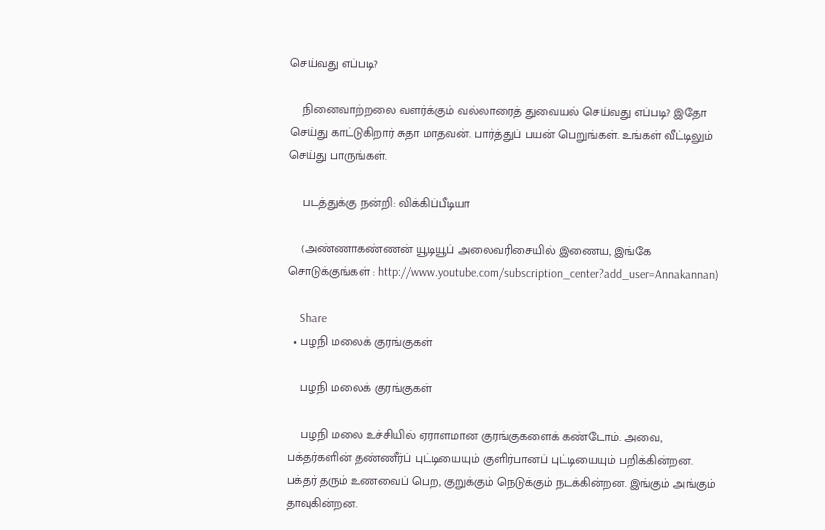செய்வது எப்படி?

    நினைவாற்றலை வளர்க்கும் வல்லாரைத் துவையல் செய்வது எப்படி? இதோ செய்து காட்டுகிறார் சுதா மாதவன். பார்த்துப் பயன் பெறுங்கள். உங்கள் வீட்டிலும் செய்து பாருங்கள்.

    படத்துக்கு நன்றி: விக்கிப்பீடியா

    (அண்ணாகண்ணன் யூடியூப் அலைவரிசையில் இணைய, இங்கே சொடுக்குங்கள் : http://www.youtube.com/subscription_center?add_user=Annakannan)

    Share
  • பழநி மலைக் குரங்குகள்

    பழநி மலைக் குரங்குகள்

    பழநி மலை உச்சியில் ஏராளமான குரங்குகளைக் கண்டோம். அவை, பக்தர்களின் தண்ணீர்ப் புட்டியையும் குளிர்பானப் புட்டியையும் பறிக்கின்றன. பக்தர் தரும் உணவைப் பெற, குறுக்கும் நெடுக்கும் நடக்கின்றன. இங்கும் அங்கும் தாவுகின்றன.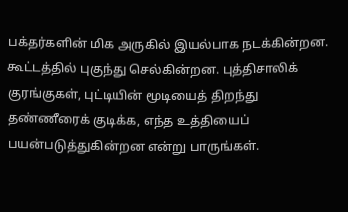பக்தர்களின் மிக அருகில் இயல்பாக நடக்கின்றன. கூட்டத்தில் புகுந்து செல்கின்றன. புத்திசாலிக் குரங்குகள், புட்டியின் மூடியைத் திறந்து தண்ணீரைக் குடிக்க, எந்த உத்தியைப் பயன்படுத்துகின்றன என்று பாருங்கள்.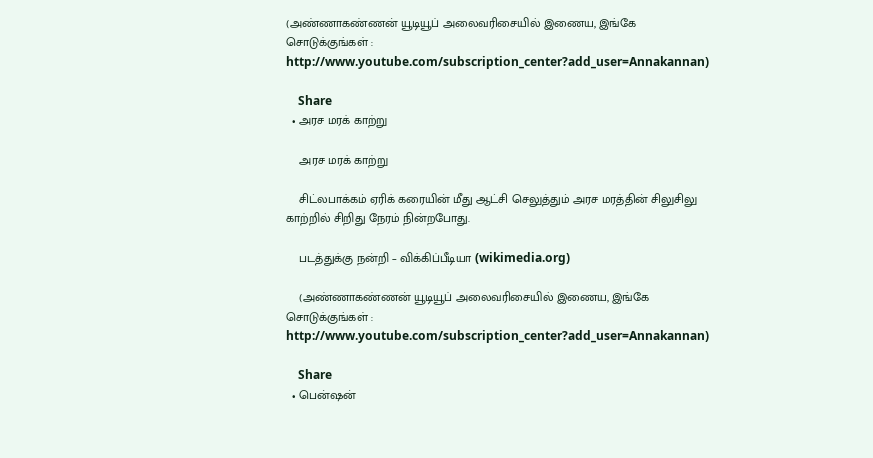(அண்ணாகண்ணன் யூடியூப் அலைவரிசையில் இணைய, இங்கே சொடுக்குங்கள் : http://www.youtube.com/subscription_center?add_user=Annakannan)

    Share
  • அரச மரக் காற்று

    அரச மரக் காற்று

    சிட்லபாக்கம் ஏரிக் கரையின் மீது ஆட்சி செலுத்தும் அரச மரத்தின் சிலுசிலு காற்றில் சிறிது நேரம் நின்றபோது.

    படத்துக்கு நன்றி – விக்கிப்பீடியா (wikimedia.org)

    (அண்ணாகண்ணன் யூடியூப் அலைவரிசையில் இணைய, இங்கே சொடுக்குங்கள் : http://www.youtube.com/subscription_center?add_user=Annakannan)

    Share
  • பென்ஷன்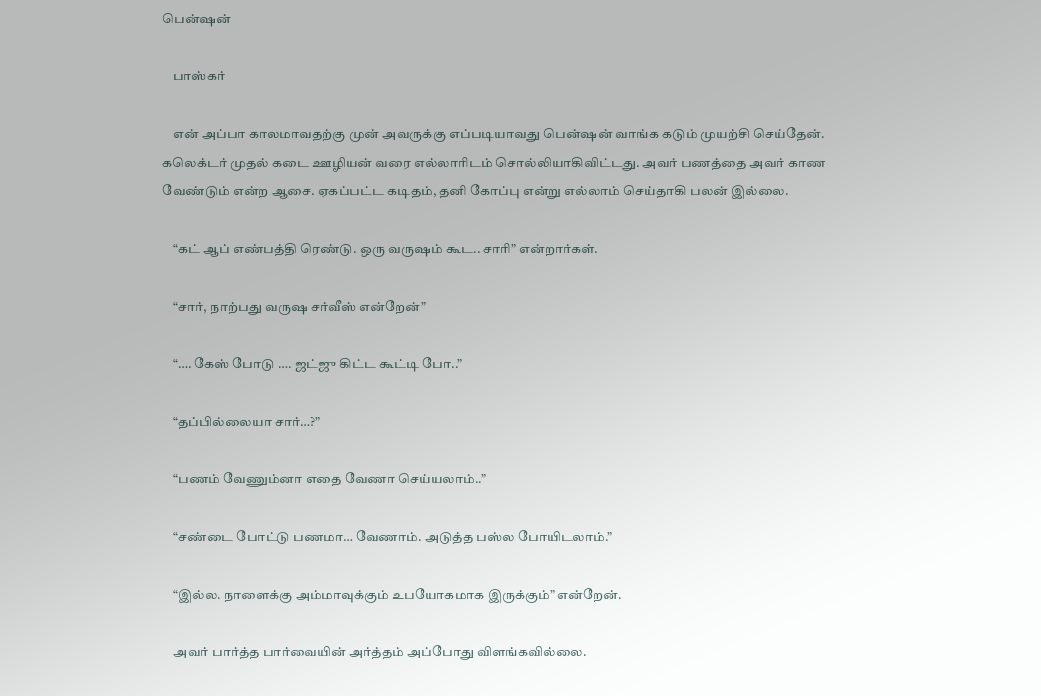பென்ஷன்

    பாஸ்கர்

    என் அப்பா காலமாவதற்கு முன் அவருக்கு எப்படியாவது பென்ஷன் வாங்க கடும் முயற்சி செய்தேன். கலெக்டர் முதல் கடை ஊழியன் வரை எல்லாரிடம் சொல்லியாகிவிட்டது. அவர் பணத்தை அவர் காண வேண்டும் என்ற ஆசை. ஏகப்பட்ட கடிதம், தனி கோப்பு என்று எல்லாம் செய்தாகி பலன் இல்லை.

    “கட் ஆப் எண்பத்தி ரெண்டு. ஒரு வருஷம் கூட.. சாரி” என்றார்கள்.

    “சார், நாற்பது வருஷ சர்வீஸ் என்றேன்”

    “…. கேஸ் போடு …. ஜட்ஜு கிட்ட கூட்டி போ..”

    “தப்பில்லையா சார்…?”

    “பணம் வேணும்னா எதை வேணா செய்யலாம்..”

    “சண்டை போட்டு பணமா… வேணாம். அடுத்த பஸ்ல போயிடலாம்.”

    “இல்ல. நாளைக்கு அம்மாவுக்கும் உபயோகமாக இருக்கும்” என்றேன்.

    அவர் பார்த்த பார்வையின் அர்த்தம் அப்போது விளங்கவில்லை.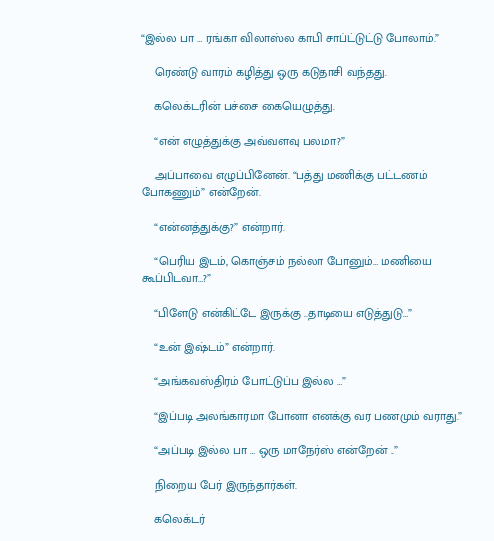“இல்ல பா … ரங்கா விலாஸ்ல காபி சாப்ட்டுட்டு போலாம்.”

    ரெண்டு வாரம் கழித்து ஒரு கடுதாசி வந்தது.

    கலெக்டரின் பச்சை கையெழுத்து.

    “என் எழுத்துக்கு அவ்வளவு பலமா?”

    அப்பாவை எழுப்பினேன். “பத்து மணிக்கு பட்டணம் போகணும்” என்றேன்.

    “என்னத்துக்கு?” என்றார்.

    “பெரிய இடம், கொஞ்சம் நல்லா போனும்… மணியை கூப்பிடவா…?”

    “பிளேடு என்கிட்டே இருக்கு ..தாடியை எடுத்துடு…”

    “உன் இஷ்டம்” என்றார்.

    “அங்கவஸ்திரம் போட்டுப்ப இல்ல …”

    “இப்படி அலங்காரமா போனா எனக்கு வர பணமும் வராது.”

    “அப்படி இல்ல பா … ஒரு மாநேர்ஸ் என்றேன் ..”

    நிறைய பேர் இருந்தார்கள்.

    கலெக்டர்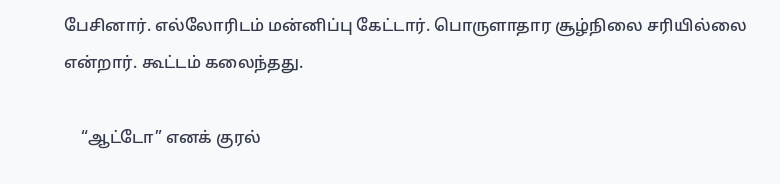பேசினார். எல்லோரிடம் மன்னிப்பு கேட்டார். பொருளாதார சூழ்நிலை சரியில்லை என்றார். கூட்டம் கலைந்தது.

    “ஆட்டோ” எனக் குரல்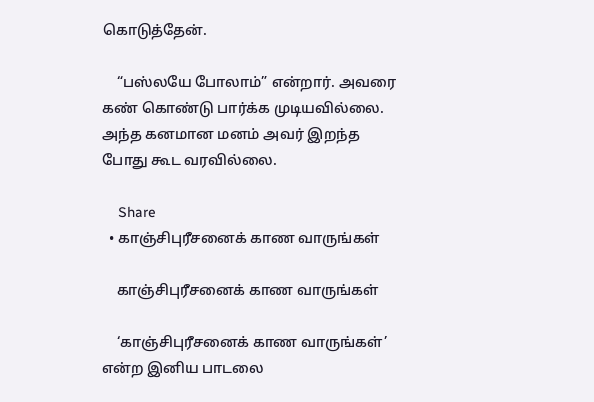கொடுத்தேன்.

    “பஸ்லயே போலாம்” என்றார். அவரை கண் கொண்டு பார்க்க முடியவில்லை. அந்த கனமான மனம் அவர் இறந்த போது கூட வரவில்லை.

    Share
  • காஞ்சிபுரீசனைக் காண வாருங்கள்

    காஞ்சிபுரீசனைக் காண வாருங்கள்

    ‘காஞ்சிபுரீசனைக் காண வாருங்கள்’ என்ற இனிய பாடலை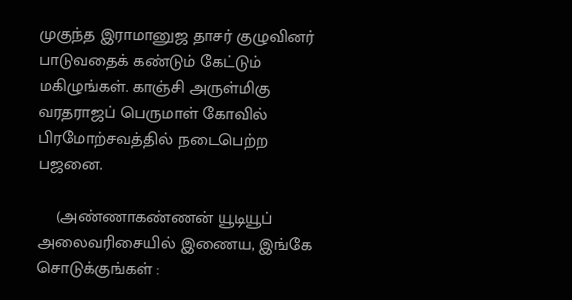முகுந்த இராமானுஜ தாசர் குழுவினர் பாடுவதைக் கண்டும் கேட்டும் மகிழுங்கள். காஞ்சி அருள்மிகு வரதராஜப் பெருமாள் கோவில் பிரமோற்சவத்தில் நடைபெற்ற பஜனை.

    (அண்ணாகண்ணன் யூடியூப் அலைவரிசையில் இணைய, இங்கே சொடுக்குங்கள் :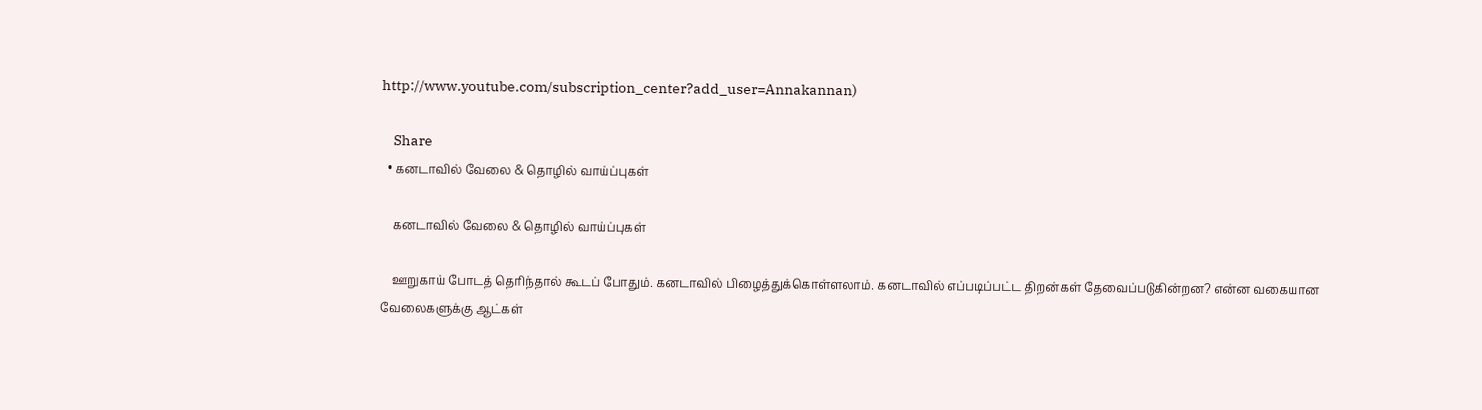http://www.youtube.com/subscription_center?add_user=Annakannan)

    Share
  • கனடாவில் வேலை & தொழில் வாய்ப்புகள்

    கனடாவில் வேலை & தொழில் வாய்ப்புகள்

    ஊறுகாய் போடத் தெரிந்தால் கூடப் போதும். கனடாவில் பிழைத்துக்கொள்ளலாம். கனடாவில் எப்படிப்பட்ட திறன்கள் தேவைப்படுகின்றன? என்ன வகையான வேலைகளுக்கு ஆட்கள்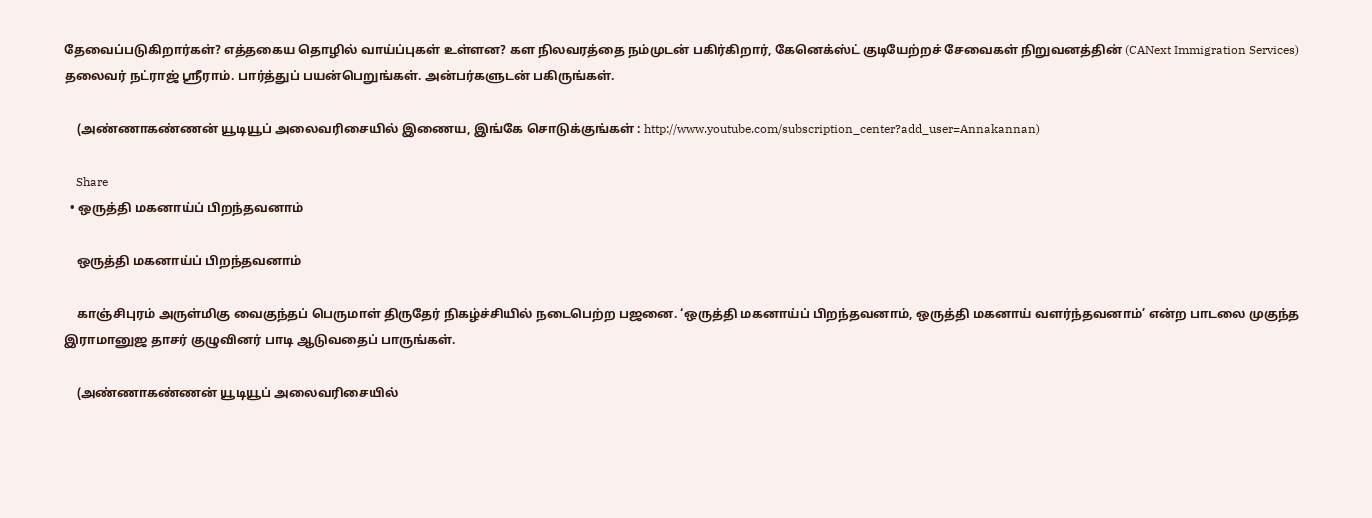தேவைப்படுகிறார்கள்? எத்தகைய தொழில் வாய்ப்புகள் உள்ளன? கள நிலவரத்தை நம்முடன் பகிர்கிறார், கேனெக்ஸ்ட் குடியேற்றச் சேவைகள் நிறுவனத்தின் (CANext Immigration Services) தலைவர் நட்ராஜ் ஸ்ரீராம். பார்த்துப் பயன்பெறுங்கள். அன்பர்களுடன் பகிருங்கள்.

    (அண்ணாகண்ணன் யூடியூப் அலைவரிசையில் இணைய, இங்கே சொடுக்குங்கள் : http://www.youtube.com/subscription_center?add_user=Annakannan)

    Share
  • ஒருத்தி மகனாய்ப் பிறந்தவனாம்

    ஒருத்தி மகனாய்ப் பிறந்தவனாம்

    காஞ்சிபுரம் அருள்மிகு வைகுந்தப் பெருமாள் திருதேர் நிகழ்ச்சியில் நடைபெற்ற பஜனை. ‘ஒருத்தி மகனாய்ப் பிறந்தவனாம், ஒருத்தி மகனாய் வளர்ந்தவனாம்’ என்ற பாடலை முகுந்த இராமானுஜ தாசர் குழுவினர் பாடி ஆடுவதைப் பாருங்கள்.

    (அண்ணாகண்ணன் யூடியூப் அலைவரிசையில்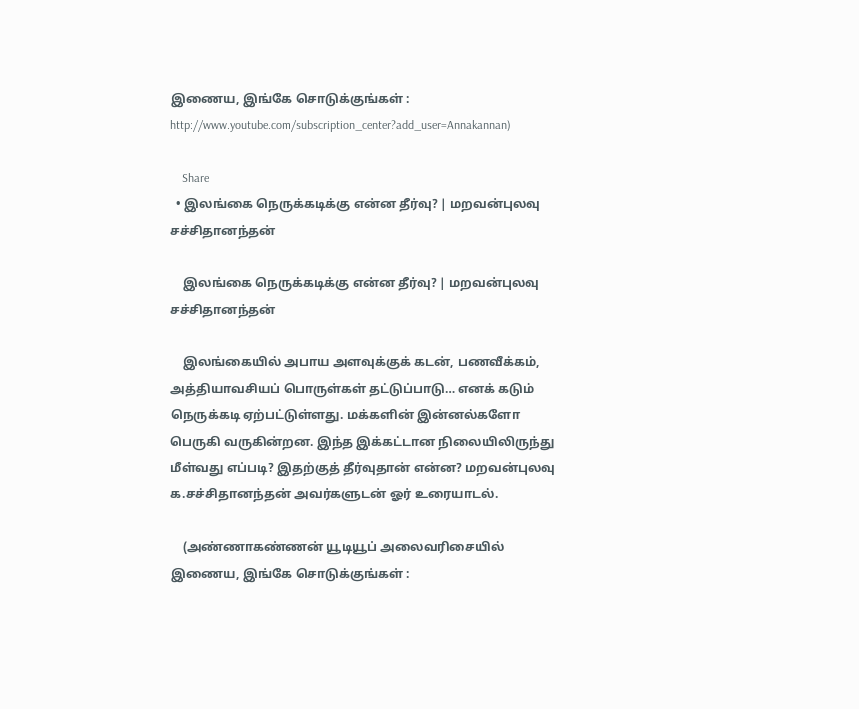இணைய, இங்கே சொடுக்குங்கள் : http://www.youtube.com/subscription_center?add_user=Annakannan)

    Share
  • இலங்கை நெருக்கடிக்கு என்ன தீர்வு? | மறவன்புலவு சச்சிதானந்தன்

    இலங்கை நெருக்கடிக்கு என்ன தீர்வு? | மறவன்புலவு சச்சிதானந்தன்

    இலங்கையில் அபாய அளவுக்குக் கடன், பணவீக்கம், அத்தியாவசியப் பொருள்கள் தட்டுப்பாடு… எனக் கடும் நெருக்கடி ஏற்பட்டுள்ளது. மக்களின் இன்னல்களோ பெருகி வருகின்றன. இந்த இக்கட்டான நிலையிலிருந்து மீள்வது எப்படி? இதற்குத் தீர்வுதான் என்ன? மறவன்புலவு க.சச்சிதானந்தன் அவர்களுடன் ஓர் உரையாடல்.

    (அண்ணாகண்ணன் யூடியூப் அலைவரிசையில் இணைய, இங்கே சொடுக்குங்கள் :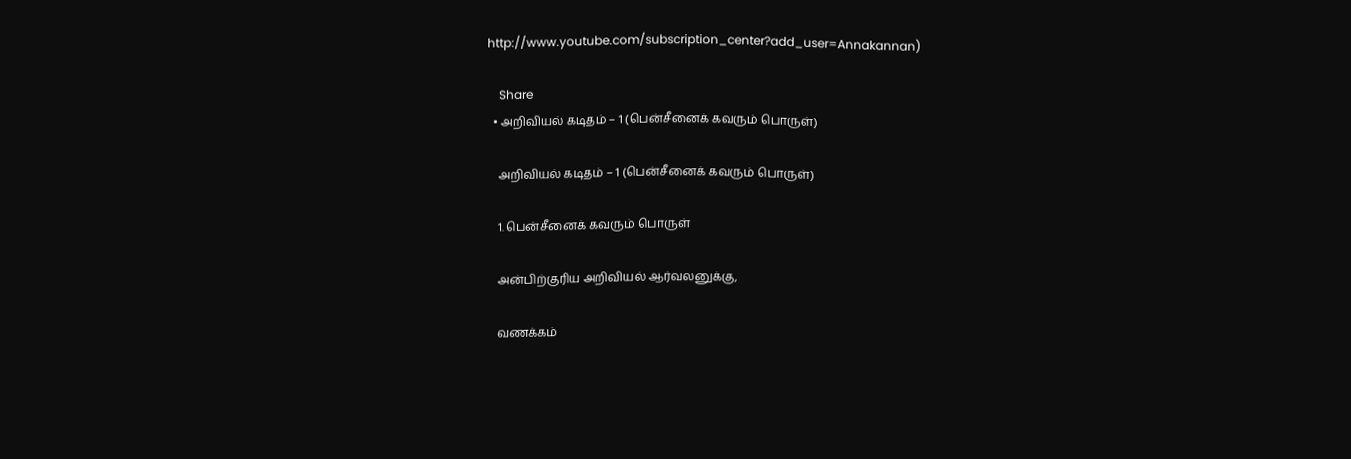http://www.youtube.com/subscription_center?add_user=Annakannan)

    Share
  • அறிவியல் கடிதம் – 1 (பென்சீனைக் கவரும் பொருள்)

    அறிவியல் கடிதம் – 1 (பென்சீனைக் கவரும் பொருள்)

    1. பென்சீனைக் கவரும் பொருள்

    அன்பிற்குரிய அறிவியல் ஆர்வலனுக்கு,

    வணக்கம்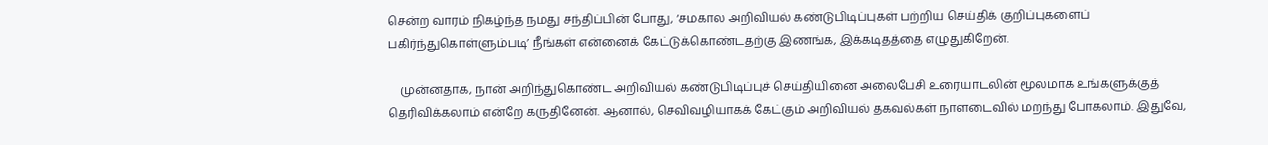சென்ற வாரம் நிகழ்ந்த நமது சந்திப்பின் போது, ‘சமகால அறிவியல் கண்டுபிடிப்புகள் பற்றிய செய்திக் குறிப்புகளைப் பகிர்ந்துகொள்ளும்படி’ நீங்கள் என்னைக் கேட்டுக்கொண்டதற்கு இணங்க, இக்கடிதத்தை எழுதுகிறேன்.

    முன்னதாக, நான் அறிந்துகொண்ட அறிவியல் கண்டுபிடிப்புச் செய்தியினை அலைபேசி உரையாடலின் மூலமாக உங்களுக்குத் தெரிவிக்கலாம் என்றே கருதினேன். ஆனால், செவிவழியாகக் கேட்கும் அறிவியல் தகவல்கள் நாளடைவில் மறந்து போகலாம். இதுவே,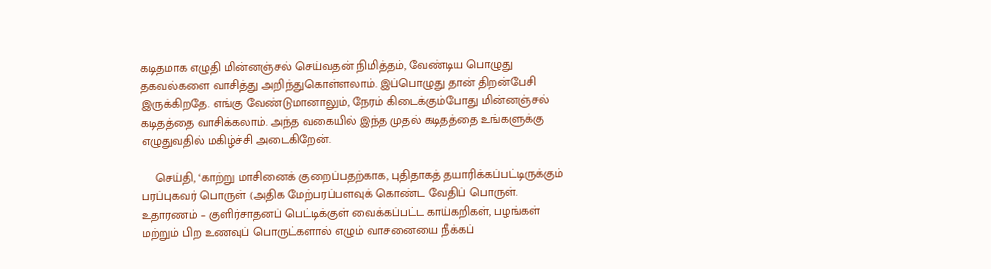கடிதமாக எழுதி மின்னஞ்சல் செய்வதன் நிமித்தம், வேண்டிய பொழுது தகவல்களை வாசித்து அறிந்துகொள்ளலாம். இப்பொழுது தான் திறன்பேசி இருக்கிறதே. எங்கு வேண்டுமானாலும், நேரம் கிடைக்கும்போது மின்னஞ்சல் கடிதத்தை வாசிக்கலாம். அந்த வகையில் இந்த முதல் கடிதத்தை உங்களுக்கு எழுதுவதில் மகிழ்ச்சி அடைகிறேன்.

    செய்தி, ‘காற்று மாசினைக் குறைப்பதற்காக, புதிதாகத் தயாரிக்கப்பட்டிருக்கும் பரப்புகவர் பொருள் (அதிக மேற்பரப்பளவுக் கொண்ட வேதிப் பொருள். உதாரணம் – குளிர்சாதனப் பெட்டிக்குள் வைக்கப்பட்ட காய்கறிகள், பழங்கள் மற்றும் பிற உணவுப் பொருட்களால் எழும் வாசனையை நீக்கப்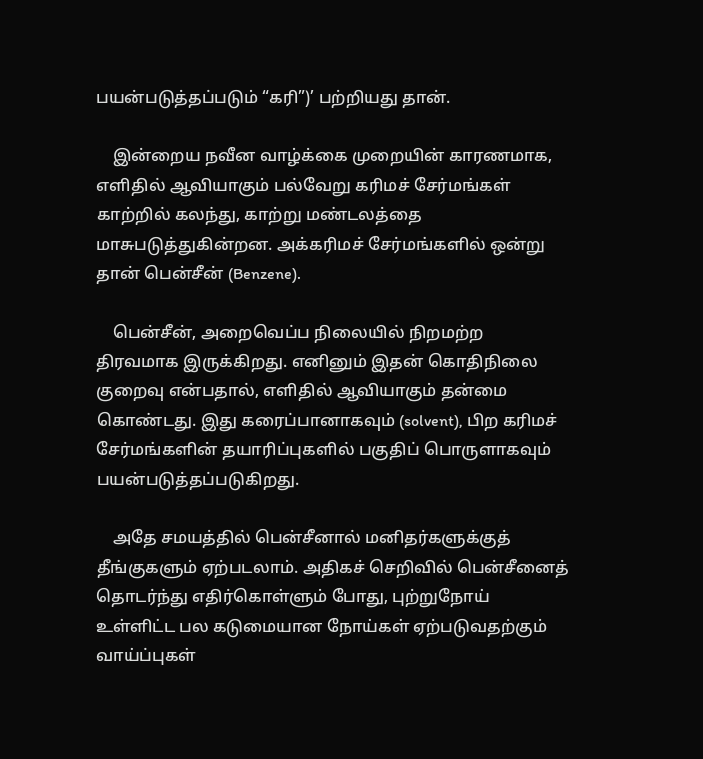பயன்படுத்தப்படும் “கரி”)’ பற்றியது தான்.

    இன்றைய நவீன வாழ்க்கை முறையின் காரணமாக, எளிதில் ஆவியாகும் பல்வேறு கரிமச் சேர்மங்கள் காற்றில் கலந்து, காற்று மண்டலத்தை மாசுபடுத்துகின்றன. அக்கரிமச் சேர்மங்களில் ஒன்று தான் பென்சீன் (Benzene).

    பென்சீன், அறைவெப்ப நிலையில் நிறமற்ற திரவமாக இருக்கிறது. எனினும் இதன் கொதிநிலை குறைவு என்பதால், எளிதில் ஆவியாகும் தன்மை கொண்டது. இது கரைப்பானாகவும் (solvent), பிற கரிமச் சேர்மங்களின் தயாரிப்புகளில் பகுதிப் பொருளாகவும் பயன்படுத்தப்படுகிறது.

    அதே சமயத்தில் பென்சீனால் மனிதர்களுக்குத் தீங்குகளும் ஏற்படலாம். அதிகச் செறிவில் பென்சீனைத் தொடர்ந்து எதிர்கொள்ளும் போது, புற்றுநோய் உள்ளிட்ட பல கடுமையான நோய்கள் ஏற்படுவதற்கும் வாய்ப்புகள்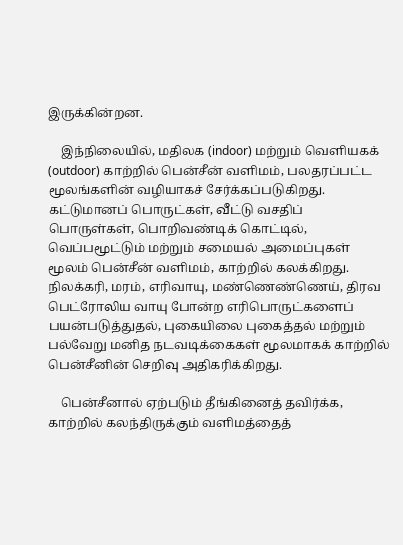இருக்கின்றன.

    இந்நிலையில், மதிலக (indoor) மற்றும் வெளியகக் (outdoor) காற்றில் பென்சீன் வளிமம், பலதரப்பட்ட மூலங்களின் வழியாகச் சேர்க்கப்படுகிறது. கட்டுமானப் பொருட்கள், வீட்டு வசதிப் பொருள்கள், பொறிவண்டிக் கொட்டில், வெப்பமூட்டும் மற்றும் சமையல் அமைப்புகள் மூலம் பென்சீன் வளிமம், காற்றில் கலக்கிறது. நிலக்கரி, மரம், எரிவாயு, மண்ணெண்ணெய், திரவ பெட்ரோலிய வாயு போன்ற எரிபொருட்களைப் பயன்படுத்துதல், புகையிலை புகைத்தல் மற்றும் பல்வேறு மனித நடவடிக்கைகள் மூலமாகக் காற்றில் பென்சீனின் செறிவு அதிகரிக்கிறது.

    பென்சீனால் ஏற்படும் தீங்கினைத் தவிர்க்க, காற்றில் கலந்திருக்கும் வளிமத்தைத்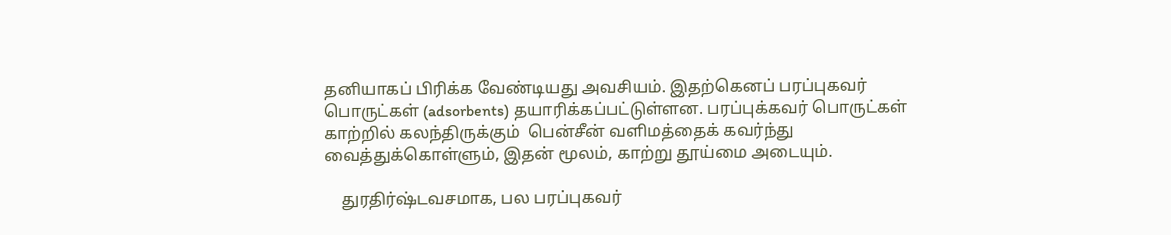தனியாகப் பிரிக்க வேண்டியது அவசியம். இதற்கெனப் பரப்புகவர் பொருட்கள் (adsorbents) தயாரிக்கப்பட்டுள்ளன. பரப்புக்கவர் பொருட்கள் காற்றில் கலந்திருக்கும்  பென்சீன் வளிமத்தைக் கவர்ந்து வைத்துக்கொள்ளும், இதன் மூலம், காற்று தூய்மை அடையும்.

    துரதிர்ஷ்டவசமாக, பல பரப்புகவர்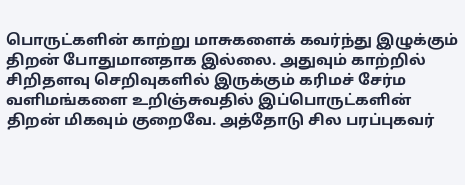பொருட்களின் காற்று மாசுகளைக் கவர்ந்து இழுக்கும் திறன் போதுமானதாக இல்லை. அதுவும் காற்றில் சிறிதளவு செறிவுகளில் இருக்கும் கரிமச் சேர்ம வளிமங்களை உறிஞ்சுவதில் இப்பொருட்களின் திறன் மிகவும் குறைவே. அத்தோடு சில பரப்புகவர்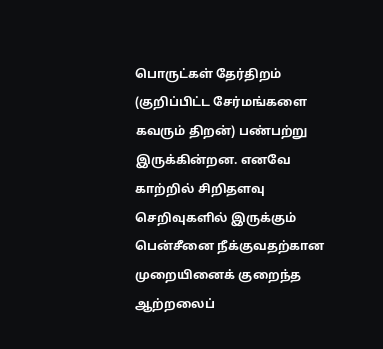பொருட்கள் தேர்திறம் (குறிப்பிட்ட சேர்மங்களை கவரும் திறன்) பண்பற்று இருக்கின்றன. எனவே காற்றில் சிறிதளவு செறிவுகளில் இருக்கும் பென்சீனை நீக்குவதற்கான முறையினைக் குறைந்த ஆற்றலைப்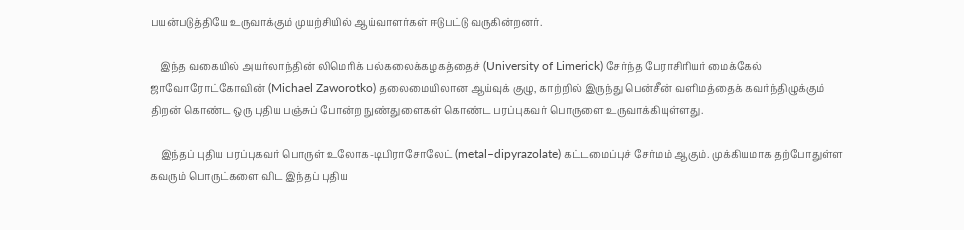பயன்படுத்தியே உருவாக்கும் முயற்சியில் ஆய்வாளர்கள் ஈடுபட்டு வருகின்றனர்.

    இந்த வகையில் அயர்லாந்தின் லிமெரிக் பல்கலைக்கழகத்தைச் (University of Limerick) சேர்ந்த பேராசிரியர் மைக்கேல் ஜாவோரோட்கோவின் (Michael Zaworotko) தலைமையிலான ஆய்வுக் குழு, காற்றில் இருந்து பென்சீன் வளிமத்தைக் கவர்ந்திழுக்கும் திறன் கொண்ட ஒரு புதிய பஞ்சுப் போன்ற நுண்துளைகள் கொண்ட பரப்புகவர் பொருளை உருவாக்கியுள்ளது.

    இந்தப் புதிய பரப்புகவர் பொருள் உலோக-டிபிராசோலேட் (metal–dipyrazolate) கட்டமைப்புச் சேர்மம் ஆகும். முக்கியமாக தற்போதுள்ள கவரும் பொருட்களை விட இந்தப் புதிய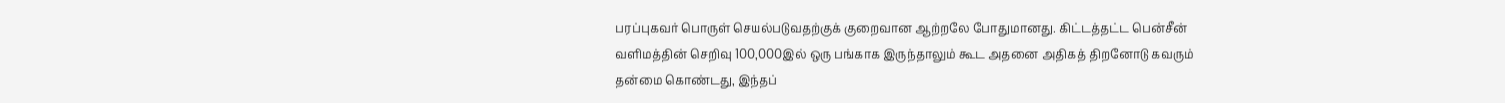பரப்புகவர் பொருள் செயல்படுவதற்குக் குறைவான ஆற்றலே போதுமானது. கிட்டத்தட்ட பென்சீன் வளிமத்தின் செறிவு 100,000இல் ஒரு பங்காக இருந்தாலும் கூட அதனை அதிகத் திறனோடு கவரும் தன்மை கொண்டது, இந்தப்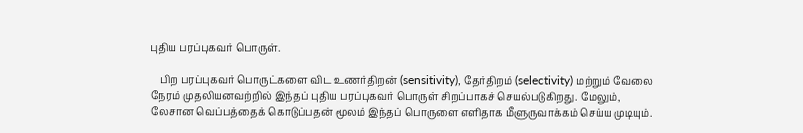புதிய பரப்புகவர் பொருள்.

    பிற பரப்புகவர் பொருட்களை விட உணர்திறன் (sensitivity), தேர்திறம் (selectivity) மற்றும் வேலை நேரம் முதலியனவற்றில் இந்தப் புதிய பரப்புகவர் பொருள் சிறப்பாகச் செயல்படுகிறது. மேலும், லேசான வெப்பத்தைக் கொடுப்பதன் மூலம் இந்தப் பொருளை எளிதாக மீளுருவாக்கம் செய்ய முடியும்.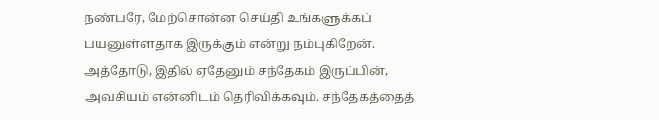நண்பரே, மேற்சொன்ன செய்தி உங்களுக்கப் பயனுள்ளதாக இருக்கும் என்று நம்புகிறேன். அத்தோடு, இதில் ஏதேனும் சந்தேகம் இருப்பின், அவசியம் என்னிடம் தெரிவிக்கவும். சந்தேகத்தைத்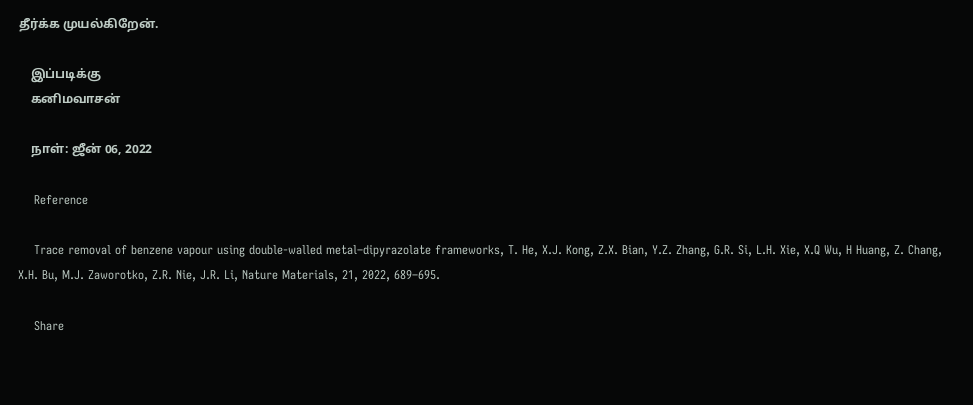தீர்க்க முயல்கிறேன்.

    இப்படிக்கு
    கனிமவாசன்

    நாள்: ஜீன் 06, 2022

    Reference

    Trace removal of benzene vapour using double-walled metal–dipyrazolate frameworks, T. He, X.J. Kong, Z.X. Bian, Y.Z. Zhang, G.R. Si, L.H. Xie, X.Q Wu, H Huang, Z. Chang, X.H. Bu, M.J. Zaworotko, Z.R. Nie, J.R. Li, Nature Materials, 21, 2022, 689–695.

    Share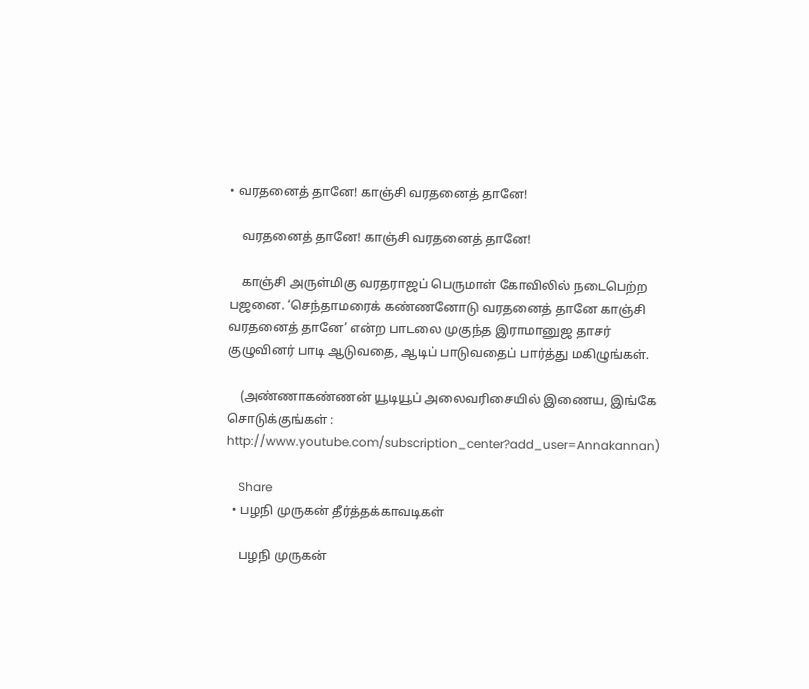• வரதனைத் தானே! காஞ்சி வரதனைத் தானே!

    வரதனைத் தானே! காஞ்சி வரதனைத் தானே!

    காஞ்சி அருள்மிகு வரதராஜப் பெருமாள் கோவிலில் நடைபெற்ற பஜனை. ‘செந்தாமரைக் கண்ணனோடு வரதனைத் தானே காஞ்சி வரதனைத் தானே’ என்ற பாடலை முகுந்த இராமானுஜ தாசர் குழுவினர் பாடி ஆடுவதை, ஆடிப் பாடுவதைப் பார்த்து மகிழுங்கள்.

    (அண்ணாகண்ணன் யூடியூப் அலைவரிசையில் இணைய, இங்கே சொடுக்குங்கள் : http://www.youtube.com/subscription_center?add_user=Annakannan)

    Share
  • பழநி முருகன் தீர்த்தக்காவடிகள்

    பழநி முருகன்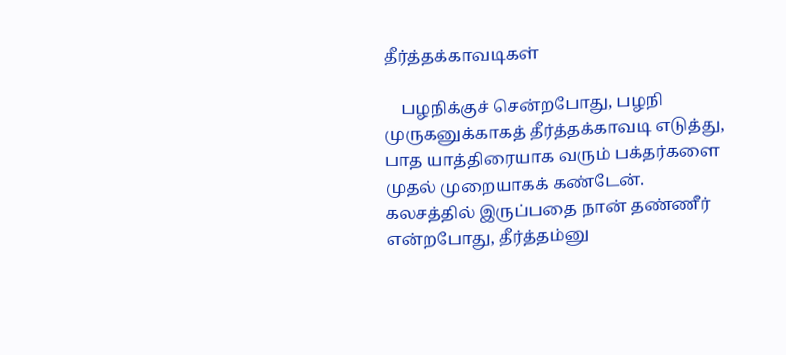தீர்த்தக்காவடிகள்

    பழநிக்குச் சென்றபோது, பழநி முருகனுக்காகத் தீர்த்தக்காவடி எடுத்து, பாத யாத்திரையாக வரும் பக்தர்களை முதல் முறையாகக் கண்டேன். கலசத்தில் இருப்பதை நான் தண்ணீர் என்றபோது, தீர்த்தம்னு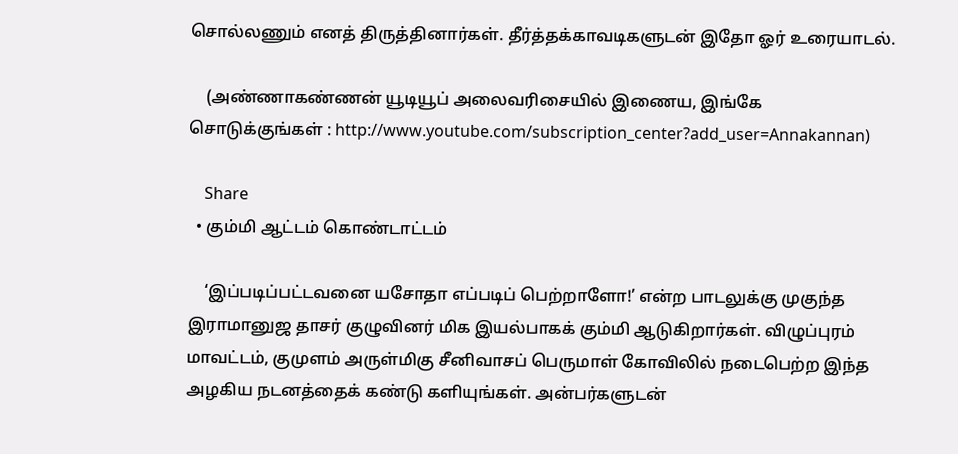சொல்லணும் எனத் திருத்தினார்கள். தீர்த்தக்காவடிகளுடன் இதோ ஓர் உரையாடல்.

    (அண்ணாகண்ணன் யூடியூப் அலைவரிசையில் இணைய, இங்கே சொடுக்குங்கள் : http://www.youtube.com/subscription_center?add_user=Annakannan)

    Share
  • கும்மி ஆட்டம் கொண்டாட்டம்

    ‘இப்படிப்பட்டவனை யசோதா எப்படிப் பெற்றாளோ!’ என்ற பாடலுக்கு முகுந்த இராமானுஜ தாசர் குழுவினர் மிக இயல்பாகக் கும்மி ஆடுகிறார்கள். விழுப்புரம் மாவட்டம், குமுளம் அருள்மிகு சீனிவாசப் பெருமாள் கோவிலில் நடைபெற்ற இந்த அழகிய நடனத்தைக் கண்டு களியுங்கள். அன்பர்களுடன்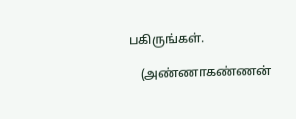பகிருங்கள்.

    (அண்ணாகண்ணன்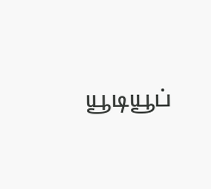யூடியூப்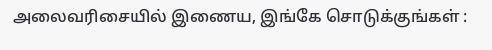அலைவரிசையில் இணைய, இங்கே சொடுக்குங்கள் :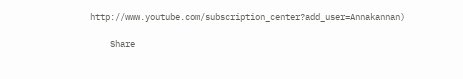http://www.youtube.com/subscription_center?add_user=Annakannan)

    Share